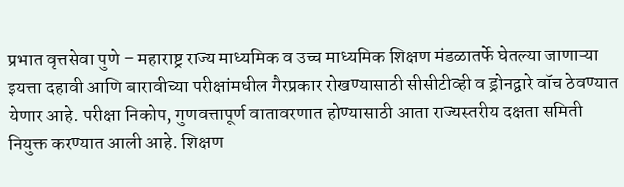प्रभात वृत्तसेवा पुणे – महाराष्ट्र राज्य माध्यमिक व उच्च माध्यमिक शिक्षण मंडळातर्फे घेतल्या जाणाऱ्या इयत्ता दहावी आणि बारावीच्या परीक्षांमधील गैरप्रकार रोखण्यासाठी सीसीटीव्ही व ड्रोनद्वारे वॉच ठेवण्यात येणार आहे. परीक्षा निकोप, गुणवत्तापूर्ण वातावरणात होण्यासाठी आता राज्यस्तरीय दक्षता समिती नियुक्त करण्यात आली आहे. शिक्षण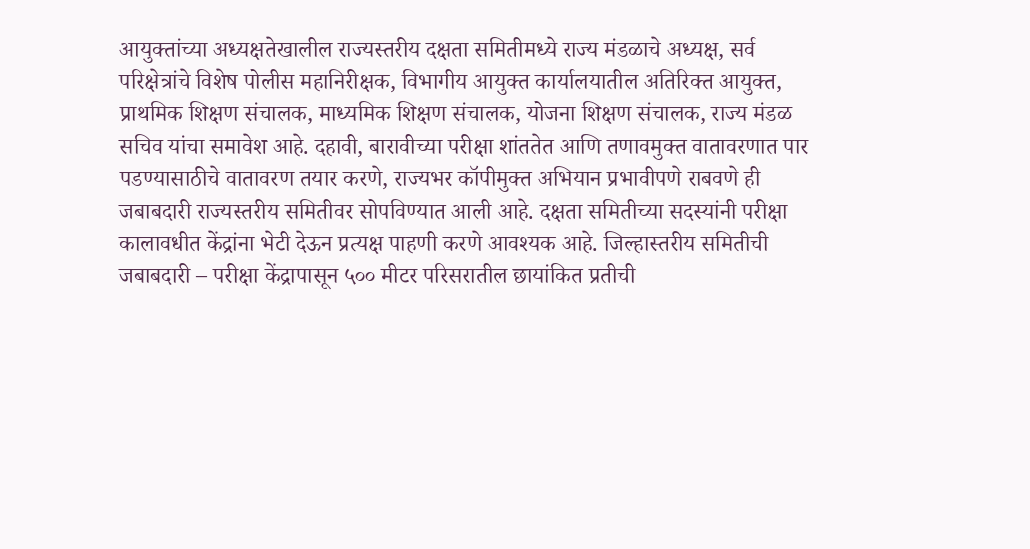आयुक्तांच्या अध्यक्षतेखालील राज्यस्तरीय दक्षता समितीमध्ये राज्य मंडळाचे अध्यक्ष, सर्व परिक्षेत्रांचे विशेष पोलीस महानिरीक्षक, विभागीय आयुक्त कार्यालयातील अतिरिक्त आयुक्त, प्राथमिक शिक्षण संचालक, माध्यमिक शिक्षण संचालक, योजना शिक्षण संचालक, राज्य मंडळ सचिव यांचा समावेश आहे. दहावी, बारावीच्या परीक्षा शांततेत आणि तणावमुक्त वातावरणात पार पडण्यासाठीचे वातावरण तयार करणे, राज्यभर कॉपीमुक्त अभियान प्रभावीपणे राबवणे ही जबाबदारी राज्यस्तरीय समितीवर सोपविण्यात आली आहे. दक्षता समितीच्या सदस्यांनी परीक्षा कालावधीत केंद्रांना भेटी देऊन प्रत्यक्ष पाहणी करणे आवश्यक आहे. जिल्हास्तरीय समितीची जबाबदारी – परीक्षा केंद्रापासून ५०० मीटर परिसरातील छायांकित प्रतीची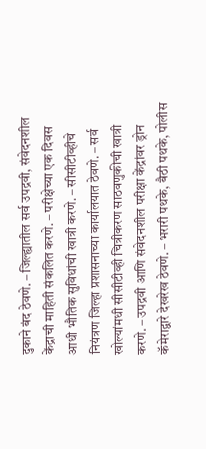दुकाने बंद ठेवणे. – जिल्ह्यातील सर्व उपद्रवी, संवेदनशील केंद्राची माहिती संकलित करणे. – परीक्षेच्या एक दिवस आधी भौतिक सुविधांची खात्री करणे. – सीसीटीव्हीचे नियंत्रण जिल्हा प्रशासनाच्या कार्यालयात ठेवणे. – सर्व खोल्यांमधी सीसीटीव्ही चित्रीकरण साठवणुकीची खात्री करणे. – उपद्रवी आणि संवेदनशील परीक्षा केंद्रांवर ड्रोन कॅमेराद्वारे देखरेख ठेवणे. – भरारी पथके, बैठी पथके, पोलीस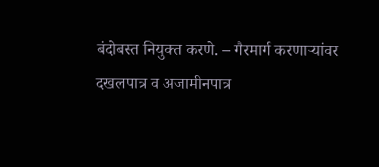बंदोबस्त नियुक्त करणे. – गैरमार्ग करणाऱ्यांवर दखलपात्र व अजामीनपात्र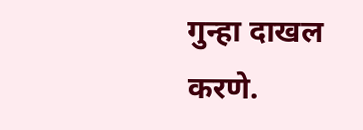गुन्हा दाखल करणे.